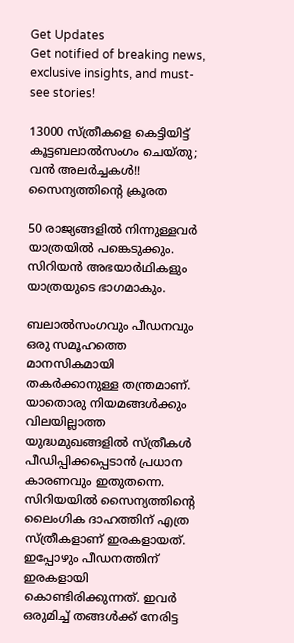Get Updates
Get notified of breaking news, exclusive insights, and must-see stories!

13000 സ്ത്രീകളെ കെട്ടിയിട്ട് കൂട്ടബലാല്‍സംഗം ചെയ്തു; വന്‍ അലര്‍ച്ചകള്‍!! സൈന്യത്തിന്റെ ക്രൂരത

50 രാജ്യങ്ങളില്‍ നിന്നുള്ളവര്‍ യാത്രയില്‍ പങ്കെടുക്കും. സിറിയന്‍ അഭയാര്‍ഥികളും യാത്രയുടെ ഭാഗമാകും.

ബലാല്‍സംഗവും പീഡനവും ഒരു സമൂഹത്തെ മാനസികമായി തകര്‍ക്കാനുള്ള തന്ത്രമാണ്. യാതൊരു നിയമങ്ങള്‍ക്കും വിലയില്ലാത്ത യുദ്ധമുഖങ്ങളില്‍ സ്ത്രീകള്‍ പീഡിപ്പിക്കപ്പെടാന്‍ പ്രധാന കാരണവും ഇതുതന്നെ. സിറിയയില്‍ സൈന്യത്തിന്റെ ലൈംഗിക ദാഹത്തിന് എത്ര സ്ത്രീകളാണ് ഇരകളായത്. ഇപ്പോഴും പീഡനത്തിന് ഇരകളായി കൊണ്ടിരിക്കുന്നത്. ഇവര്‍ ഒരുമിച്ച് തങ്ങള്‍ക്ക് നേരിട്ട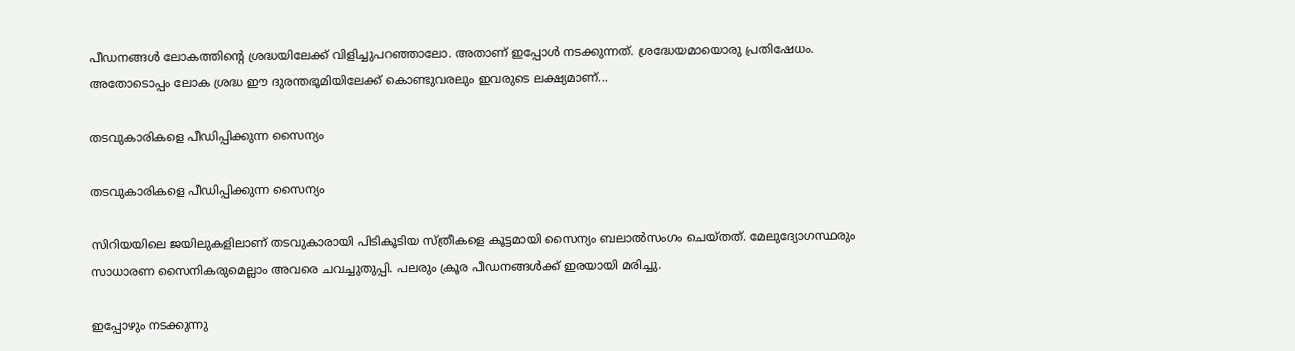പീഡനങ്ങള്‍ ലോകത്തിന്റെ ശ്രദ്ധയിലേക്ക് വിളിച്ചുപറഞ്ഞാലോ. അതാണ് ഇപ്പോള്‍ നടക്കുന്നത്. ശ്രദ്ധേയമായൊരു പ്രതിഷേധം. അതോടൊപ്പം ലോക ശ്രദ്ധ ഈ ദുരന്തഭൂമിയിലേക്ക് കൊണ്ടുവരലും ഇവരുടെ ലക്ഷ്യമാണ്...

തടവുകാരികളെ പീഡിപ്പിക്കുന്ന സൈന്യം

തടവുകാരികളെ പീഡിപ്പിക്കുന്ന സൈന്യം

സിറിയയിലെ ജയിലുകളിലാണ് തടവുകാരായി പിടികൂടിയ സ്ത്രീകളെ കൂട്ടമായി സൈന്യം ബലാല്‍സംഗം ചെയ്തത്. മേലുദ്യോഗസ്ഥരും സാധാരണ സൈനികരുമെല്ലാം അവരെ ചവച്ചുതുപ്പി. പലരും ക്രൂര പീഡനങ്ങള്‍ക്ക് ഇരയായി മരിച്ചു.

ഇപ്പോഴും നടക്കുന്നു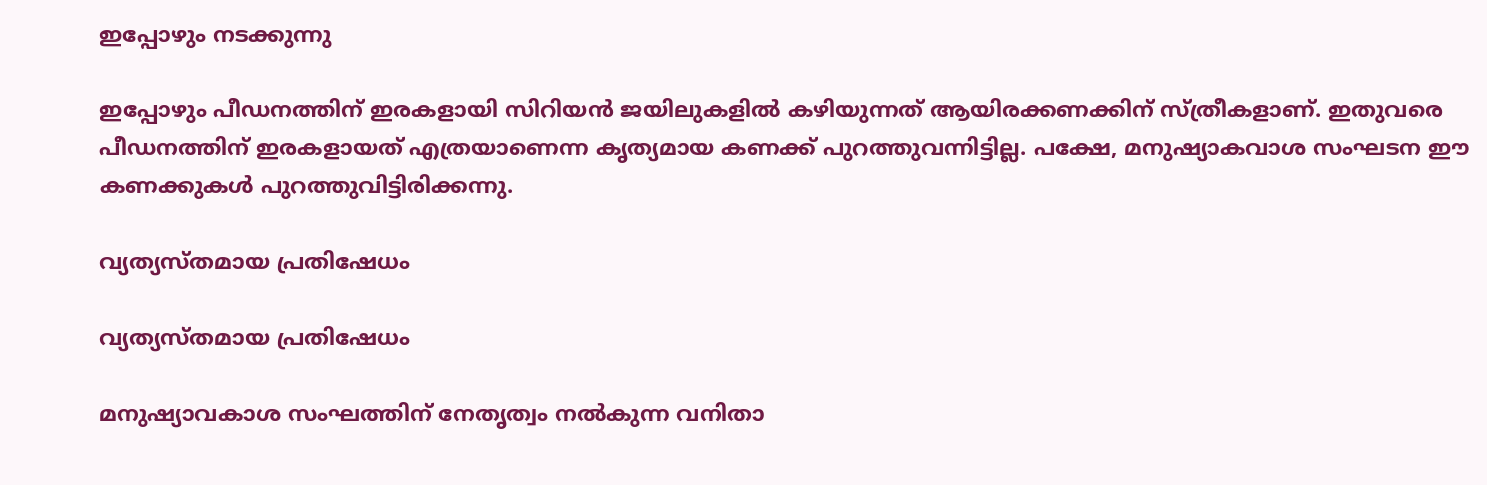ഇപ്പോഴും നടക്കുന്നു

ഇപ്പോഴും പീഡനത്തിന് ഇരകളായി സിറിയന്‍ ജയിലുകളില്‍ കഴിയുന്നത് ആയിരക്കണക്കിന് സ്ത്രീകളാണ്. ഇതുവരെ പീഡനത്തിന് ഇരകളായത് എത്രയാണെന്ന കൃത്യമായ കണക്ക് പുറത്തുവന്നിട്ടില്ല. പക്ഷേ, മനുഷ്യാകവാശ സംഘടന ഈ കണക്കുകള്‍ പുറത്തുവിട്ടിരിക്കന്നു.

വ്യത്യസ്തമായ പ്രതിഷേധം

വ്യത്യസ്തമായ പ്രതിഷേധം

മനുഷ്യാവകാശ സംഘത്തിന് നേതൃത്വം നല്‍കുന്ന വനിതാ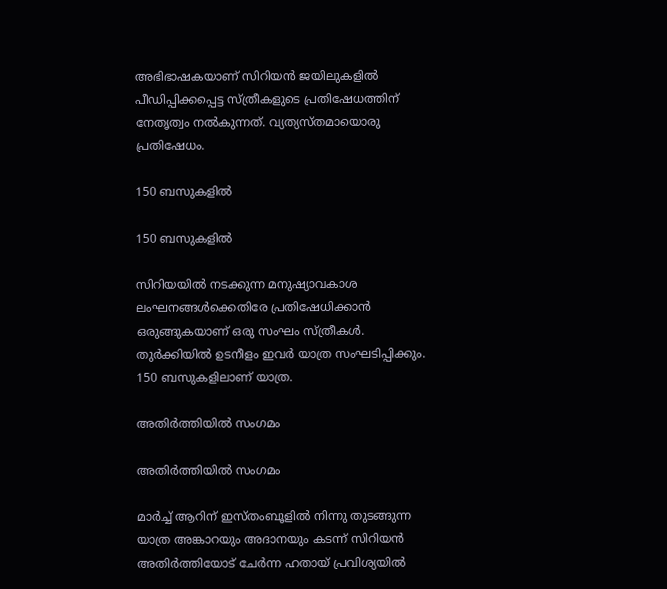അഭിഭാഷകയാണ് സിറിയന്‍ ജയിലുകളില്‍ പീഡിപ്പിക്കപ്പെട്ട സ്ത്രീകളുടെ പ്രതിഷേധത്തിന് നേതൃത്വം നല്‍കുന്നത്. വ്യത്യസ്തമായൊരു പ്രതിഷേധം.

150 ബസുകളില്‍

150 ബസുകളില്‍

സിറിയയില്‍ നടക്കുന്ന മനുഷ്യാവകാശ ലംഘനങ്ങള്‍ക്കെതിരേ പ്രതിഷേധിക്കാന്‍ ഒരുങ്ങുകയാണ് ഒരു സംഘം സ്ത്രീകള്‍. തുര്‍ക്കിയില്‍ ഉടനീളം ഇവര്‍ യാത്ര സംഘടിപ്പിക്കും. 150 ബസുകളിലാണ് യാത്ര.

അതിര്‍ത്തിയില്‍ സംഗമം

അതിര്‍ത്തിയില്‍ സംഗമം

മാര്‍ച്ച് ആറിന് ഇസ്തംബൂളില്‍ നിന്നു തുടങ്ങുന്ന യാത്ര അങ്കാറയും അദാനയും കടന്ന് സിറിയന്‍ അതിര്‍ത്തിയോട് ചേര്‍ന്ന ഹതായ് പ്രവിശ്യയില്‍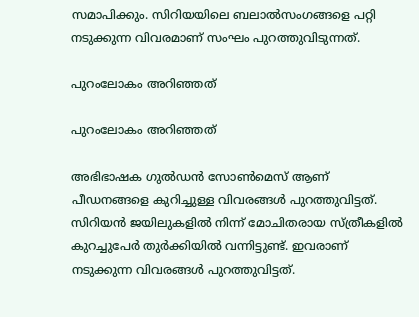സമാപിക്കും. സിറിയയിലെ ബലാല്‍സംഗങ്ങളെ പറ്റി നടുക്കുന്ന വിവരമാണ് സംഘം പുറത്തുവിടുന്നത്.

പുറംലോകം അറിഞ്ഞത്

പുറംലോകം അറിഞ്ഞത്

അഭിഭാഷക ഗുല്‍ഡന്‍ സോണ്‍മെസ് ആണ് പീഡനങ്ങളെ കുറിച്ചുള്ള വിവരങ്ങള്‍ പുറത്തുവിട്ടത്. സിറിയന്‍ ജയിലുകളില്‍ നിന്ന് മോചിതരായ സ്ത്രീകളില്‍ കുറച്ചുപേര്‍ തുര്‍ക്കിയില്‍ വന്നിട്ടുണ്ട്. ഇവരാണ് നടുക്കുന്ന വിവരങ്ങള്‍ പുറത്തുവിട്ടത്.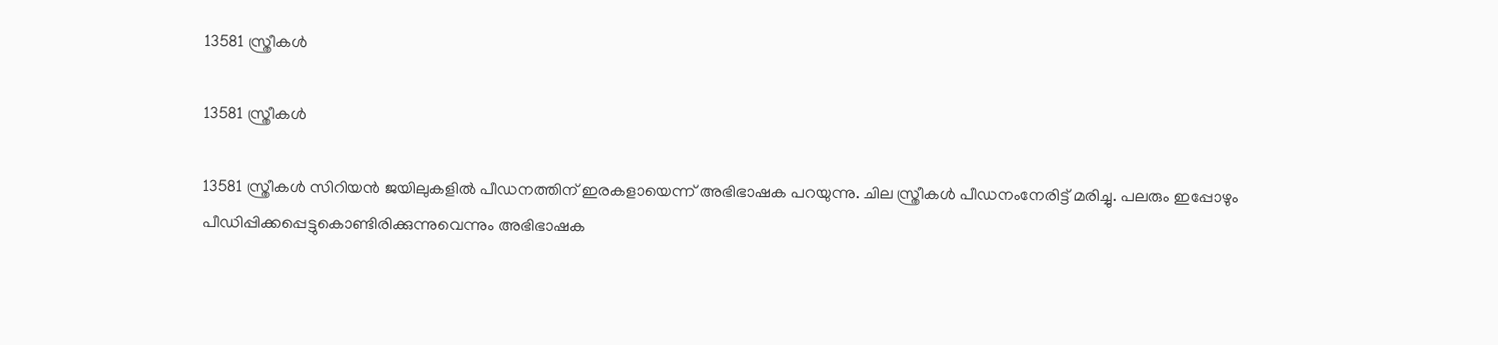13581 സ്ത്രീകള്‍

13581 സ്ത്രീകള്‍

13581 സ്ത്രീകള്‍ സിറിയന്‍ ജയിലുകളില്‍ പീഡനത്തിന് ഇരകളായെന്ന് അഭിഭാഷക പറയുന്നു. ചില സ്ത്രീകള്‍ പീഡനംനേരിട്ട് മരിച്ചു. പലരും ഇപ്പോഴും പീഡിപ്പിക്കപ്പെട്ടുകൊണ്ടിരിക്കുന്നുവെന്നും അഭിഭാഷക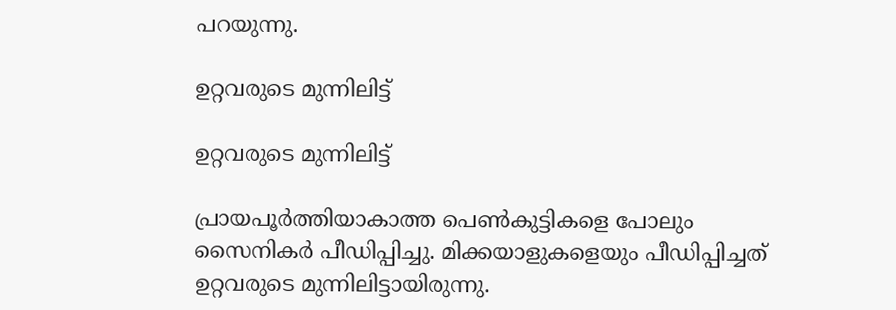പറയുന്നു.

ഉറ്റവരുടെ മുന്നിലിട്ട്

ഉറ്റവരുടെ മുന്നിലിട്ട്

പ്രായപൂര്‍ത്തിയാകാത്ത പെണ്‍കുട്ടികളെ പോലും സൈനികര്‍ പീഡിപ്പിച്ചു. മിക്കയാളുകളെയും പീഡിപ്പിച്ചത് ഉറ്റവരുടെ മുന്നിലിട്ടായിരുന്നു.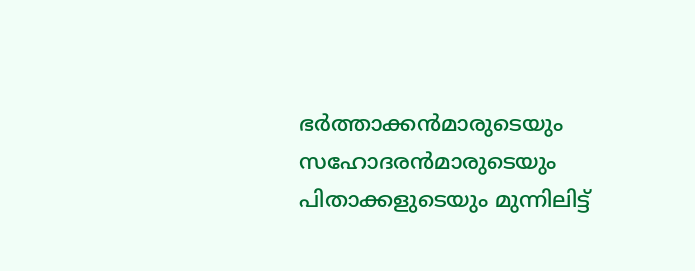ഭര്‍ത്താക്കന്‍മാരുടെയും സഹോദരന്‍മാരുടെയും പിതാക്കളുടെയും മുന്നിലിട്ട്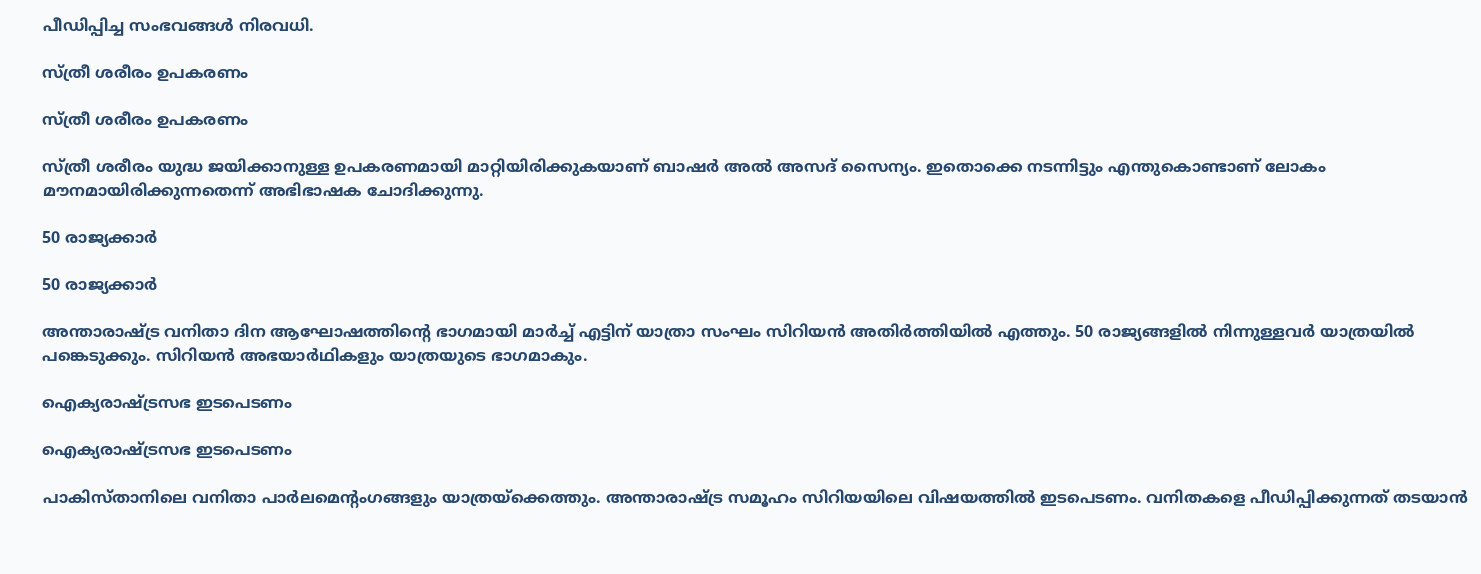പീഡിപ്പിച്ച സംഭവങ്ങള്‍ നിരവധി.

സ്ത്രീ ശരീരം ഉപകരണം

സ്ത്രീ ശരീരം ഉപകരണം

സ്ത്രീ ശരീരം യുദ്ധ ജയിക്കാനുള്ള ഉപകരണമായി മാറ്റിയിരിക്കുകയാണ് ബാഷര്‍ അല്‍ അസദ് സൈന്യം. ഇതൊക്കെ നടന്നിട്ടും എന്തുകൊണ്ടാണ് ലോകം മൗനമായിരിക്കുന്നതെന്ന് അഭിഭാഷക ചോദിക്കുന്നു.

50 രാജ്യക്കാര്‍

50 രാജ്യക്കാര്‍

അന്താരാഷ്ട്ര വനിതാ ദിന ആഘോഷത്തിന്റെ ഭാഗമായി മാര്‍ച്ച് എട്ടിന് യാത്രാ സംഘം സിറിയന്‍ അതിര്‍ത്തിയില്‍ എത്തും. 50 രാജ്യങ്ങളില്‍ നിന്നുള്ളവര്‍ യാത്രയില്‍ പങ്കെടുക്കും. സിറിയന്‍ അഭയാര്‍ഥികളും യാത്രയുടെ ഭാഗമാകും.

ഐക്യരാഷ്ട്രസഭ ഇടപെടണം

ഐക്യരാഷ്ട്രസഭ ഇടപെടണം

പാകിസ്താനിലെ വനിതാ പാര്‍ലമെന്റംഗങ്ങളും യാത്രയ്‌ക്കെത്തും. അന്താരാഷ്ട്ര സമൂഹം സിറിയയിലെ വിഷയത്തില്‍ ഇടപെടണം. വനിതകളെ പീഡിപ്പിക്കുന്നത് തടയാന്‍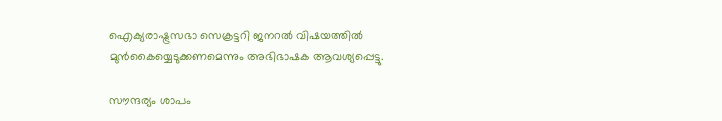ഐക്യരാഷ്ട്രസഭാ സെക്രട്ടറി ജനറല്‍ വിഷയത്തില്‍ മുന്‍കൈയ്യെടുക്കണമെന്നും അഭിഭാഷക ആവശ്യപ്പെട്ടു.

സൗന്ദര്യം ശാപം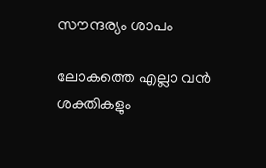സൗന്ദര്യം ശാപം

ലോകത്തെ എല്ലാ വന്‍ ശക്തികളും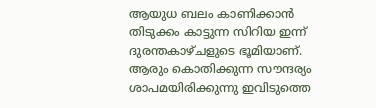ആയുധ ബലം കാണിക്കാന്‍ തിടുക്കം കാട്ടുന്ന സിറിയ ഇന്ന് ദുരന്തകാഴ്ചളുടെ ഭൂമിയാണ്. ആരും കൊതിക്കുന്ന സൗന്ദര്യം ശാപമയിരിക്കുന്നു ഇവിടുത്തെ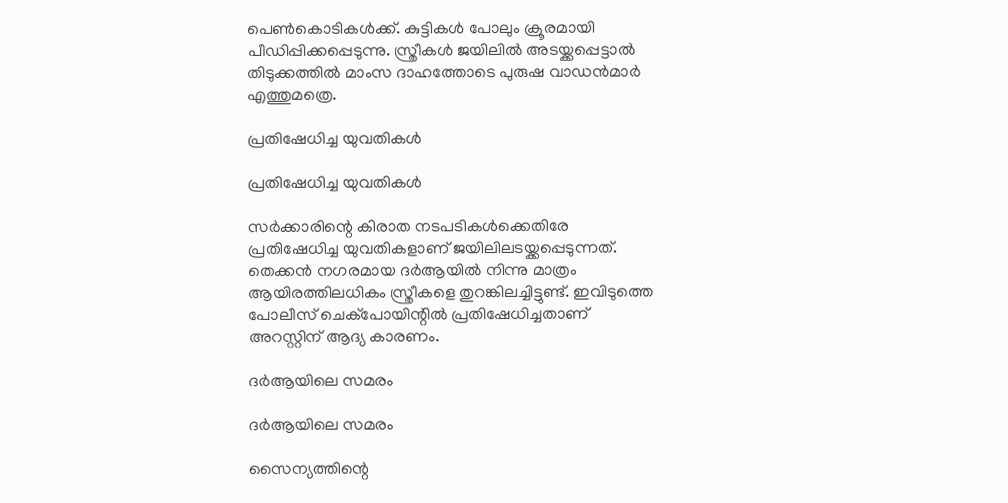പെണ്‍കൊടികള്‍ക്ക്. കുട്ടികള്‍ പോലും ക്രൂരമായി പീഡിപ്പിക്കപ്പെടുന്നു. സ്ത്രീകള്‍ ജയിലില്‍ അടയ്ക്കപ്പെട്ടാല്‍ തിടുക്കത്തില്‍ മാംസ ദാഹത്തോടെ പുരുഷ വാഡന്‍മാര്‍ എത്തുമത്രെ.

പ്രതിഷേധിച്ച യുവതികള്‍

പ്രതിഷേധിച്ച യുവതികള്‍

സര്‍ക്കാരിന്റെ കിരാത നടപടികള്‍ക്കെതിരേ പ്രതിഷേധിച്ച യുവതികളാണ് ജയിലിലടയ്ക്കപ്പെടുന്നത്. തെക്കന്‍ നഗരമായ ദര്‍ആയില്‍ നിന്നു മാത്രം ആയിരത്തിലധികം സ്ത്രീകളെ തുറങ്കിലച്ചിട്ടുണ്ട്. ഇവിടുത്തെ പോലീസ് ചെക്പോയിന്റില്‍ പ്രതിഷേധിച്ചതാണ് അറസ്റ്റിന് ആദ്യ കാരണം.

ദര്‍ആയിലെ സമരം

ദര്‍ആയിലെ സമരം

സൈന്യത്തിന്റെ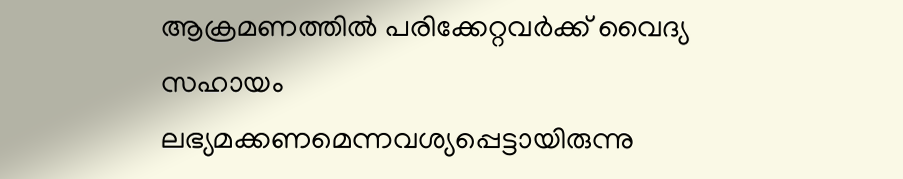ആക്രമണത്തില്‍ പരിക്കേറ്റവര്‍ക്ക് വൈദ്യ സഹായം ലഭ്യമക്കണമെന്നവശ്യപ്പെട്ടായിരുന്നു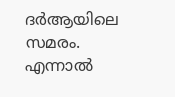ദര്‍ആയിലെ സമരം. എന്നാല്‍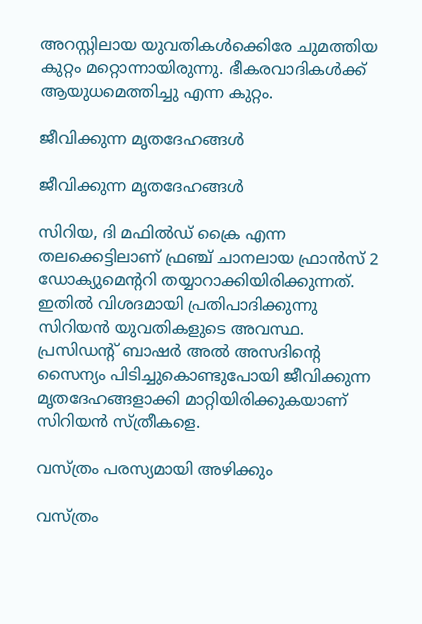അറസ്റ്റിലായ യുവതികള്‍ക്കെിരേ ചുമത്തിയ കുറ്റം മറ്റൊന്നായിരുന്നു. ഭീകരവാദികള്‍ക്ക് ആയുധമെത്തിച്ചു എന്ന കുറ്റം.

ജീവിക്കുന്ന മൃതദേഹങ്ങള്‍

ജീവിക്കുന്ന മൃതദേഹങ്ങള്‍

സിറിയ, ദി മഫില്‍ഡ് ക്രൈ എന്ന തലക്കെട്ടിലാണ് ഫ്രഞ്ച് ചാനലായ ഫ്രാന്‍സ് 2 ഡോക്യുമെന്ററി തയ്യാറാക്കിയിരിക്കുന്നത്. ഇതില്‍ വിശദമായി പ്രതിപാദിക്കുന്നു സിറിയന്‍ യുവതികളുടെ അവസ്ഥ. പ്രസിഡന്റ് ബാഷര്‍ അല്‍ അസദിന്റെ സൈന്യം പിടിച്ചുകൊണ്ടുപോയി ജീവിക്കുന്ന മൃതദേഹങ്ങളാക്കി മാറ്റിയിരിക്കുകയാണ് സിറിയന്‍ സ്ത്രീകളെ.

വസ്ത്രം പരസ്യമായി അഴിക്കും

വസ്ത്രം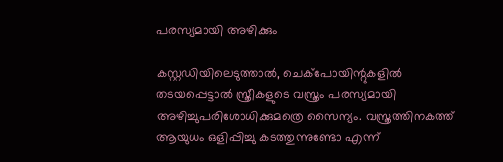പരസ്യമായി അഴിക്കും

കസ്റ്റഡിയിലെടുത്താല്‍, ചെക്‌പോയിന്റുകളില്‍ തടയപ്പെട്ടാല്‍ സ്ത്രീകളുടെ വസ്ത്രം പരസ്യമായി അഴിച്ചുപരിശോധിക്കുമത്രെ സൈന്യം. വസ്ത്രത്തിനകത്ത് ആയുധം ഒളിപ്പിച്ചു കടത്തുന്നുണ്ടോ എന്ന്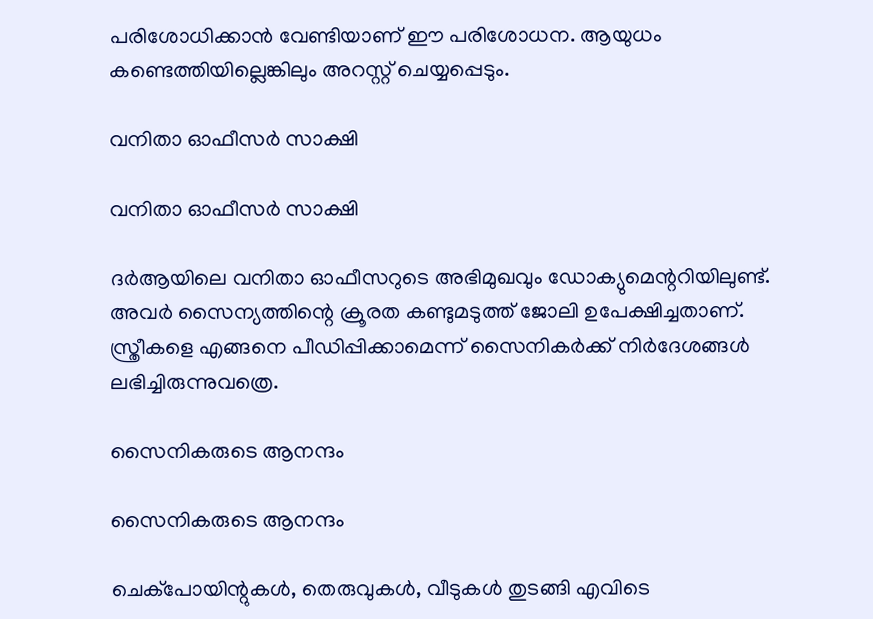പരിശോധിക്കാന്‍ വേണ്ടിയാണ് ഈ പരിശോധന. ആയുധം കണ്ടെത്തിയില്ലെങ്കിലും അറസ്റ്റ് ചെയ്യപ്പെടും.

വനിതാ ഓഫീസര്‍ സാക്ഷി

വനിതാ ഓഫീസര്‍ സാക്ഷി

ദര്‍ആയിലെ വനിതാ ഓഫീസറുടെ അഭിമുഖവും ഡോക്യുമെന്ററിയിലുണ്ട്. അവര്‍ സൈന്യത്തിന്റെ ക്രൂരത കണ്ടുമടുത്ത് ജോലി ഉപേക്ഷിച്ചതാണ്. സ്ത്രീകളെ എങ്ങനെ പീഡിപ്പിക്കാമെന്ന് സൈനികര്‍ക്ക് നിര്‍ദേശങ്ങള്‍ ലഭിച്ചിരുന്നുവത്രെ.

സൈനികരുടെ ആനന്ദം

സൈനികരുടെ ആനന്ദം

ചെക്പോയിന്റുകള്‍, തെരുവുകള്‍, വീടുകള്‍ തുടങ്ങി എവിടെ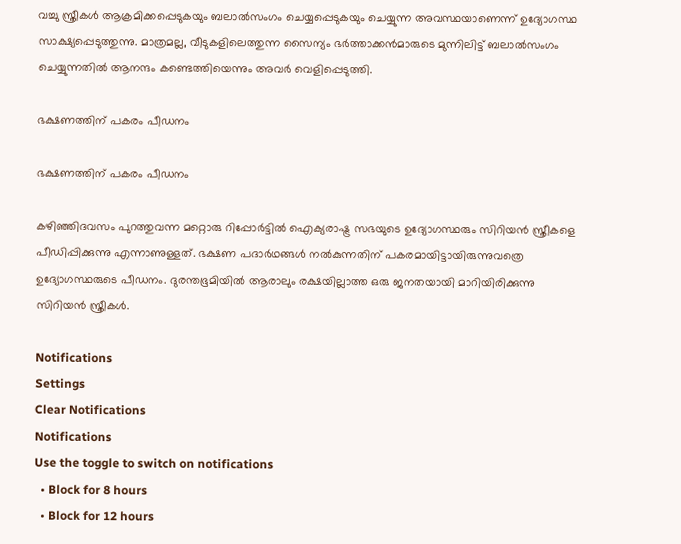വച്ചു സ്ത്രീകള്‍ ആക്രമിക്കപ്പെടുകയും ബലാല്‍സംഗം ചെയ്യപ്പെടുകയും ചെയ്യുന്ന അവസ്ഥയാണെന്ന് ഉദ്യോഗസ്ഥ സാക്ഷ്യപ്പെടുത്തുന്നു. മാത്രമല്ല, വീടുകളിലെത്തുന്ന സൈന്യം ഭര്‍ത്താക്കന്‍മാരുടെ മുന്നിലിട്ട് ബലാല്‍സംഗം ചെയ്യുന്നതില്‍ ആനന്ദം കണ്ടെത്തിയെന്നും അവര്‍ വെളിപ്പെടുത്തി.

ഭക്ഷണത്തിന് പകരം പീഡനം

ഭക്ഷണത്തിന് പകരം പീഡനം

കഴിഞ്ഞിദവസം പുറത്തുവന്ന മറ്റൊരു റിപ്പോര്‍ട്ടില്‍ ഐക്യരാഷ്ട്ര സഭയുടെ ഉദ്യോഗസ്ഥരും സിറിയന്‍ സ്ത്രീകളെ പീഡിപ്പിക്കുന്നു എന്നാണുള്ളത്. ഭക്ഷണ പദാര്‍ഥങ്ങള്‍ നല്‍കുന്നതിന് പകരമായിട്ടായിരുന്നുവത്രെ ഉദ്യോഗസ്ഥരുടെ പീഡനം. ദുരന്തഭൂമിയില്‍ ആരാലും രക്ഷയില്ലാത്ത ഒരു ജനതയായി മാറിയിരിക്കുന്നു സിറിയന്‍ സ്ത്രീകള്‍.

Notifications
Settings
Clear Notifications
Notifications
Use the toggle to switch on notifications
  • Block for 8 hours
  • Block for 12 hours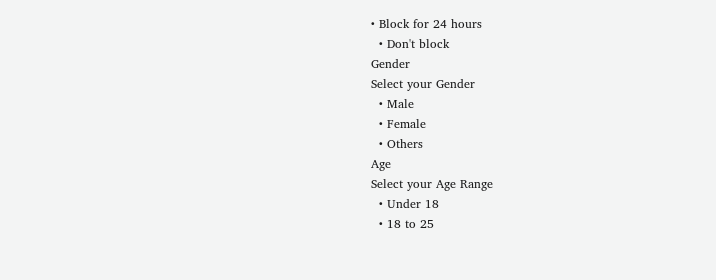• Block for 24 hours
  • Don't block
Gender
Select your Gender
  • Male
  • Female
  • Others
Age
Select your Age Range
  • Under 18
  • 18 to 25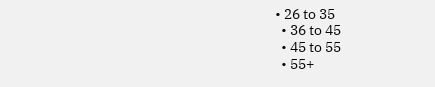• 26 to 35
  • 36 to 45
  • 45 to 55
  • 55+